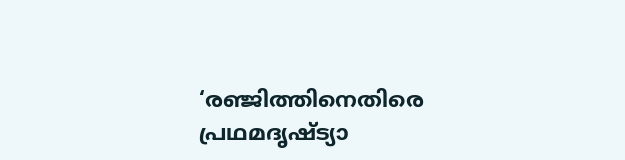‘രഞ്ജിത്തിനെതിരെ പ്രഥമദൃഷ്ട്യാ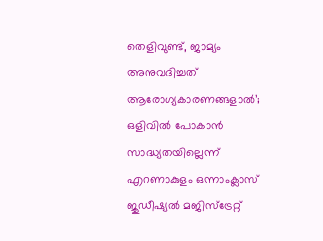തെളിവുണ്ട്, ജാമ്യം അനുവദിച്ചത് ആരോഗ്യകാരണങ്ങളാല്‍’; ഒളിവില്‍ പോകാൻ സാദ്ധ്യതയില്ലെന്ന് എറണാകുളം ഒന്നാംക്ലാസ് ജുഡീഷ്യല്‍ മജിസ്ട്രേറ്റ്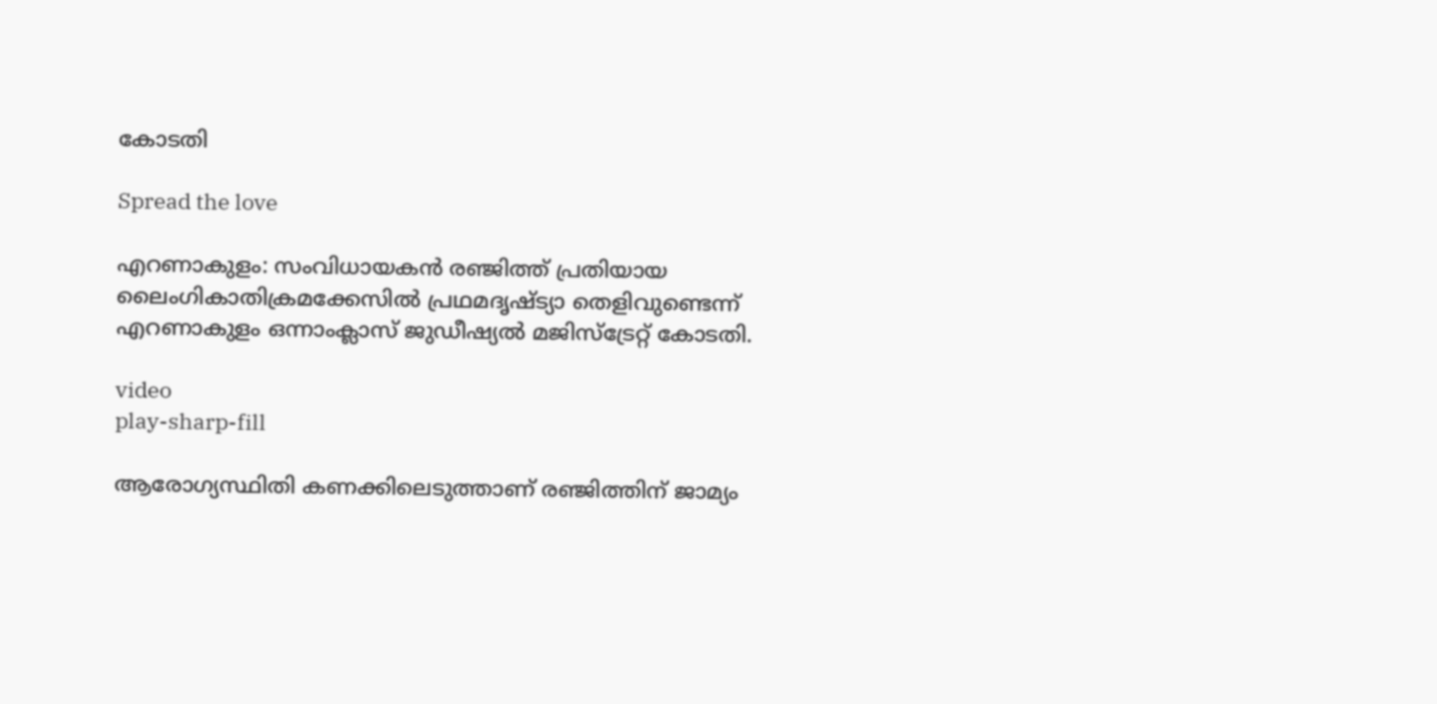കോടതി

Spread the love

എറണാകുളം: സംവിധായകന്‍ രഞ്ജിത്ത് പ്രതിയായ ലൈംഗികാതിക്രമക്കേസില്‍ പ്രഥമദൃഷ്ട്യാ തെളിവുണ്ടെന്ന് എറണാകുളം ഒന്നാംക്ലാസ് ജുഡീഷ്യല്‍ മജിസ്ട്രേറ്റ് കോടതി.

video
play-sharp-fill

ആരോഗ്യസ്ഥിതി കണക്കിലെടുത്താണ് രഞ്ജിത്തിന് ജാമ്യം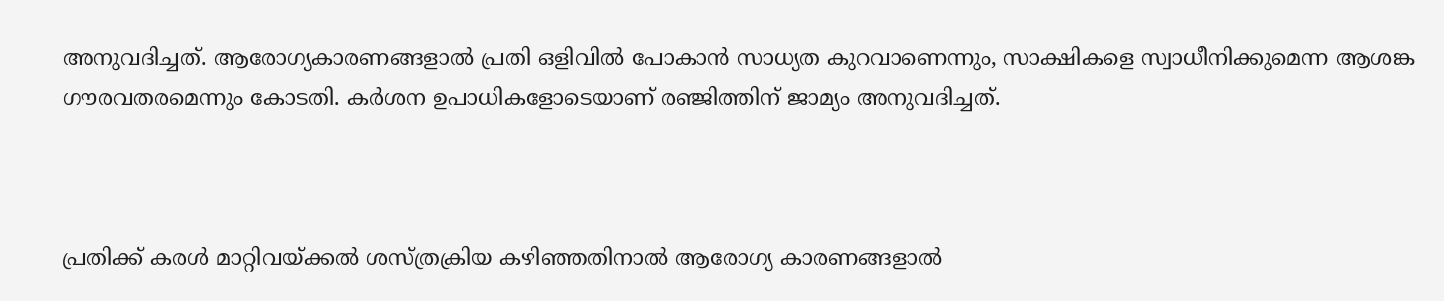അനുവദിച്ചത്. ആരോഗ്യകാരണങ്ങളാല്‍ പ്രതി ഒളിവില്‍ പോകാന്‍ സാധ്യത കുറവാണെന്നും, സാക്ഷികളെ സ്വാധീനിക്കുമെന്ന ആശങ്ക ഗൗരവതരമെന്നും കോടതി. കര്‍ശന ഉപാധികളോടെയാണ് ര‍ഞ്ജിത്തിന് ജാമ്യം അനുവദിച്ചത്.



പ്രതിക്ക് കരള്‍ മാറ്റിവയ്ക്കല്‍ ശസ്ത്രക്രിയ കഴിഞ്ഞതിനാല്‍ ആരോഗ്യ കാരണങ്ങളാല്‍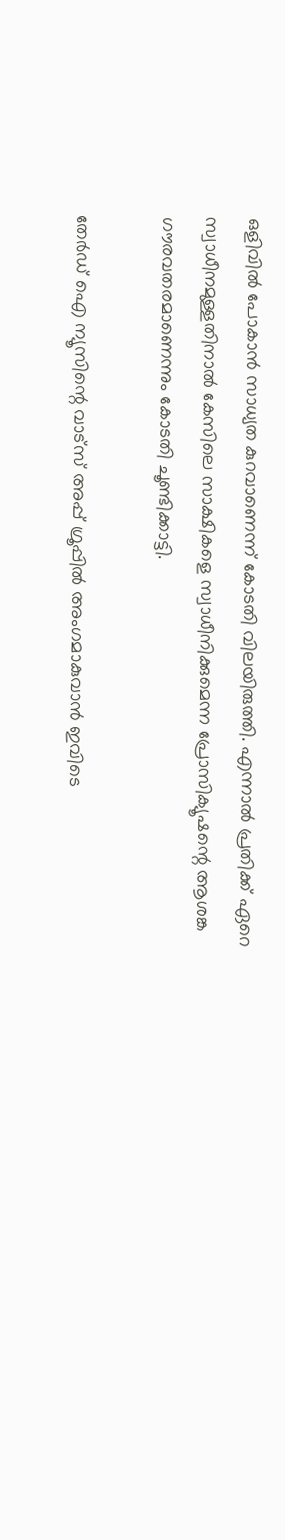ഒളിവില്‍ പോകാൻ സാധ്യത കുറവാണെന്ന് കോടതി വിലയിരുത്തി. എന്നാല്‍ പ്രതിക്ക് ഏറെ സ്വാധീനമുള്ളതിനാല്‍ കേസിലെ സാക്ഷികളെ സ്വാധീനിക്കുമെന്ന പ്രോസിക്യൂഷന്റെ ആശങ്ക ഗൗരവതരമാണെന്നും കോടതി ചൂണ്ടിക്കാട്ടി.

തേർഡ് ഐ ന്യൂസിന്റെ വാട്സ് അപ്പ് ഗ്രൂപ്പിൽ അംഗമാകുവാൻ ഇവിടെ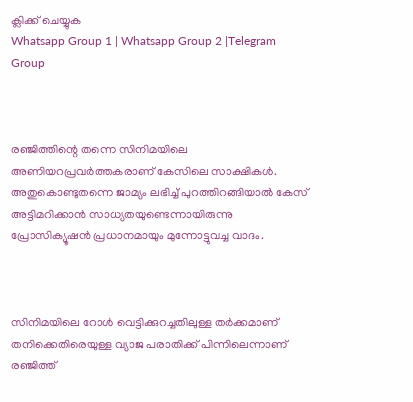ക്ലിക്ക് ചെയ്യുക
Whatsapp Group 1 | Whatsapp Group 2 |Telegram Group



രഞ്ജിത്തിന്റെ തന്നെ സിനിമയിലെ അണിയറപ്രവർത്തകരാണ് കേസിലെ സാക്ഷികള്‍. അതുകൊണ്ടുതന്നെ ജാമ്യം ലഭിച്ച്‌ പുറത്തിറങ്ങിയാല്‍ കേസ് അട്ടിമറിക്കാൻ സാധ്യതയുണ്ടെന്നായിരുന്നു പ്രോസിക്യൂഷൻ പ്രധാനമായും മുന്നോട്ടുവച്ച വാദം.



സിനിമയിലെ റോള്‍ വെട്ടിക്കുറച്ചതിലുള്ള തർക്കമാണ് തനിക്കെതിരെയുള്ള വ്യാജ പരാതിക്ക് പിന്നിലെന്നാണ് രഞ്ജിത്ത്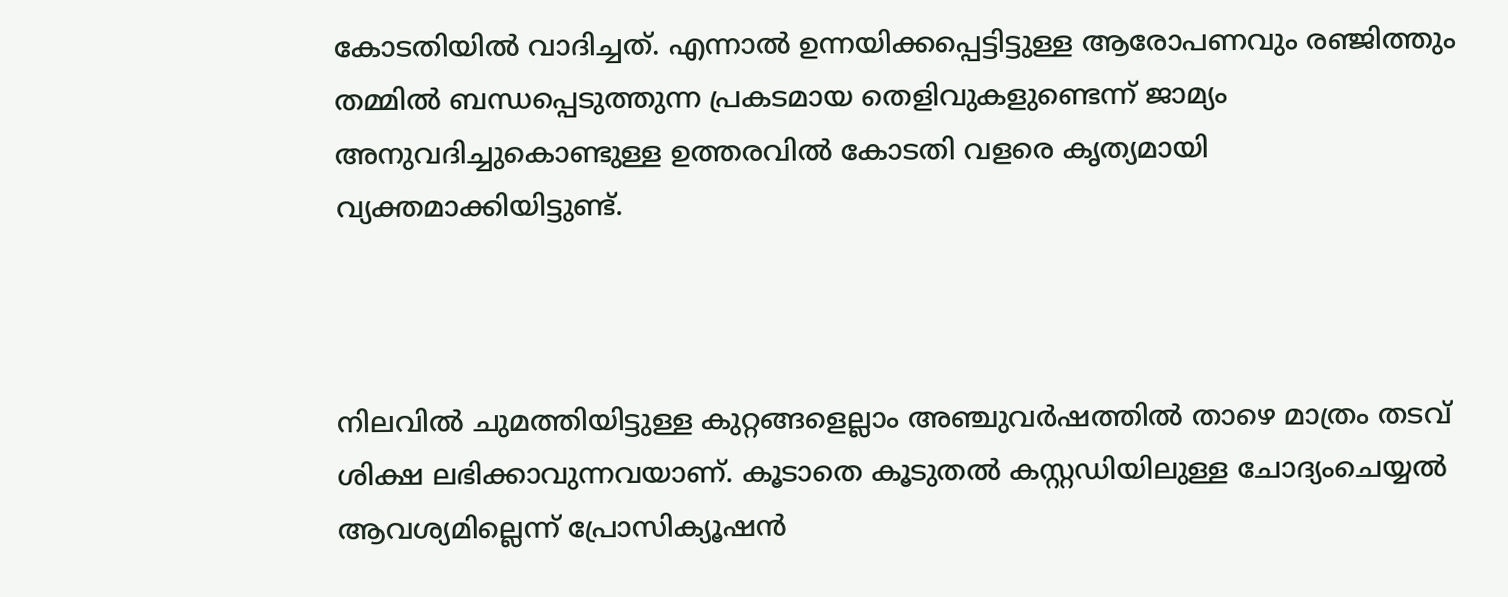കോടതിയില്‍ വാദിച്ചത്. എന്നാല്‍ ഉന്നയിക്കപ്പെട്ടിട്ടുള്ള ആരോപണവും രഞ്ജിത്തും തമ്മില്‍ ബന്ധപ്പെടുത്തുന്ന പ്രകടമായ തെളിവുകളുണ്ടെന്ന് ജാമ്യം അനുവദിച്ചുകൊണ്ടുള്ള ഉത്തരവില്‍ കോടതി വളരെ കൃത്യമായി വ്യക്തമാക്കിയിട്ടുണ്ട്.



നിലവില്‍ ചുമത്തിയിട്ടുള്ള കുറ്റങ്ങളെല്ലാം അഞ്ചുവർഷത്തില്‍ താഴെ മാത്രം തടവ് ശിക്ഷ ലഭിക്കാവുന്നവയാണ്. കൂടാതെ കൂടുതല്‍ കസ്റ്റഡിയിലുള്ള ചോദ്യംചെയ്യല്‍ ആവശ്യമില്ലെന്ന് പ്രോസിക്യൂഷൻ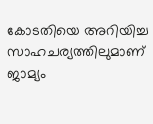കോടതിയെ അറിയിച്ച സാഹചര്യത്തിലുമാണ് ജാമ്യം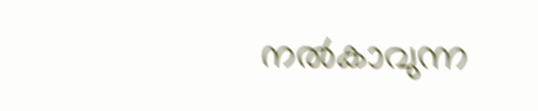നല്‍കാവുന്ന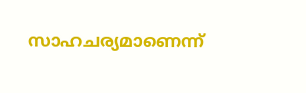സാഹചര്യമാണെന്ന്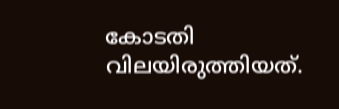കോടതി വിലയിരുത്തിയത്.